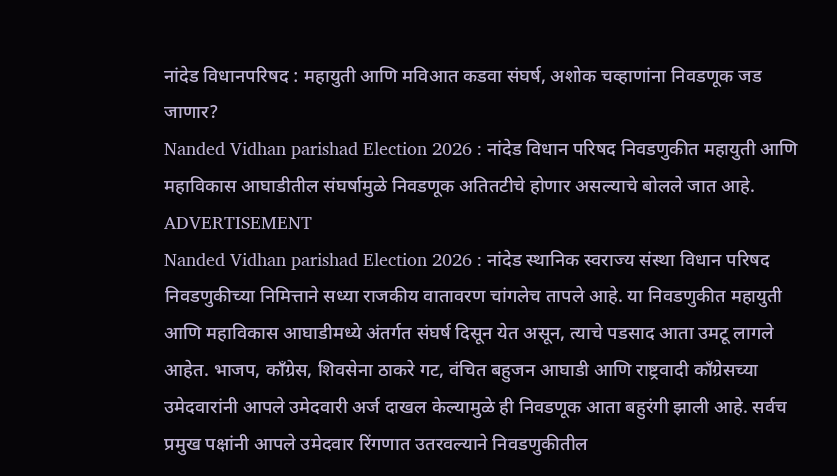नांदेड विधानपरिषद : महायुती आणि मविआत कडवा संघर्ष, अशोक चव्हाणांना निवडणूक जड जाणार?
Nanded Vidhan parishad Election 2026 : नांदेड विधान परिषद निवडणुकीत महायुती आणि महाविकास आघाडीतील संघर्षामुळे निवडणूक अतितटीचे होणार असल्याचे बोलले जात आहे.
ADVERTISEMENT
Nanded Vidhan parishad Election 2026 : नांदेड स्थानिक स्वराज्य संस्था विधान परिषद निवडणुकीच्या निमित्ताने सध्या राजकीय वातावरण चांगलेच तापले आहे. या निवडणुकीत महायुती आणि महाविकास आघाडीमध्ये अंतर्गत संघर्ष दिसून येत असून, त्याचे पडसाद आता उमटू लागले आहेत. भाजप, काँग्रेस, शिवसेना ठाकरे गट, वंचित बहुजन आघाडी आणि राष्ट्रवादी काँग्रेसच्या उमेदवारांनी आपले उमेदवारी अर्ज दाखल केल्यामुळे ही निवडणूक आता बहुरंगी झाली आहे. सर्वच प्रमुख पक्षांनी आपले उमेदवार रिंगणात उतरवल्याने निवडणुकीतील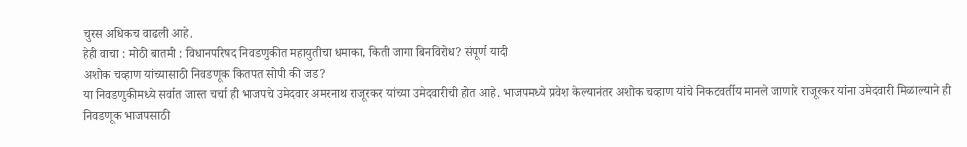चुरस अधिकच वाढली आहे.
हेही वाचा : मोठी बातमी : विधानपरिषद निवडणुकीत महायुतीचा धमाका, किती जागा बिनविरोध? संपूर्ण यादी
अशोक चव्हाण यांच्यासाठी निवडणूक कितपत सोपी की जड?
या निवडणुकीमध्ये सर्वात जास्त चर्चा ही भाजपचे उमेदवार अमरनाथ राजूरकर यांच्या उमेदवारीची होत आहे. भाजपमध्ये प्रवेश केल्यानंतर अशोक चव्हाण यांचे निकटवर्तीय मानले जाणारे राजूरकर यांना उमेदवारी मिळाल्याने ही निवडणूक भाजपसाठी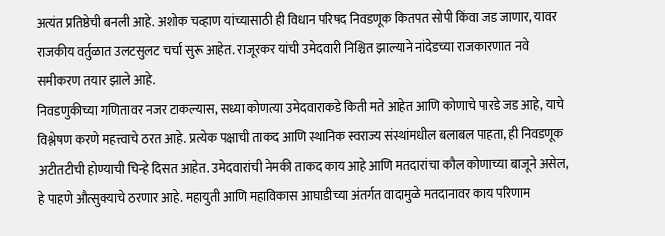अत्यंत प्रतिष्ठेची बनली आहे. अशोक चव्हाण यांच्यासाठी ही विधान परिषद निवडणूक कितपत सोपी किंवा जड जाणार, यावर राजकीय वर्तुळात उलटसुलट चर्चा सुरू आहेत. राजूरकर यांची उमेदवारी निश्चित झाल्याने नांदेडच्या राजकारणात नवे समीकरण तयार झाले आहे.
निवडणुकीच्या गणितावर नजर टाकल्यास, सध्या कोणत्या उमेदवाराकडे किती मते आहेत आणि कोणाचे पारडे जड आहे, याचे विश्लेषण करणे महत्त्वाचे ठरत आहे. प्रत्येक पक्षाची ताकद आणि स्थानिक स्वराज्य संस्थांमधील बलाबल पाहता, ही निवडणूक अटीतटीची होण्याची चिन्हे दिसत आहेत. उमेदवारांची नेमकी ताकद काय आहे आणि मतदारांचा कौल कोणाच्या बाजूने असेल, हे पाहणे औत्सुक्याचे ठरणार आहे. महायुती आणि महाविकास आघाडीच्या अंतर्गत वादामुळे मतदानावर काय परिणाम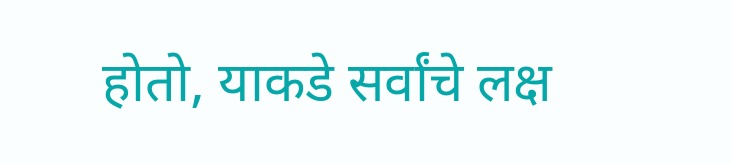होतो, याकडे सर्वांचे लक्ष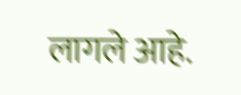लागले आहे.